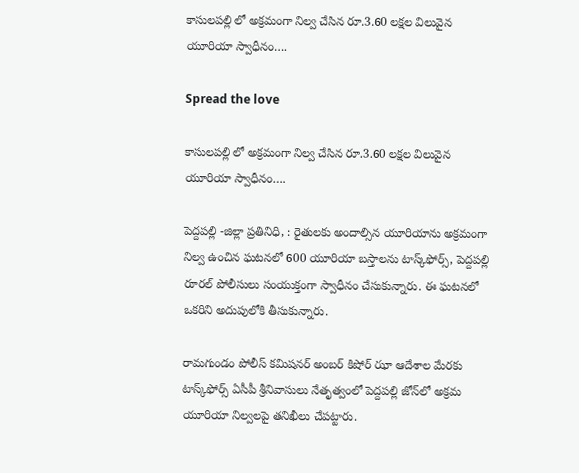కాసులపల్లి లో అక్రమంగా నిల్వ చేసిన రూ.3.60 లక్షల విలువైన యూరియా స్వాధీనం….

Spread the love

కాసులపల్లి లో అక్రమంగా నిల్వ చేసిన రూ.3.60 లక్షల విలువైన యూరియా స్వాధీనం….

పెద్దపల్లి -జిల్లా ప్రతినిధి, : రైతులకు అందాల్సిన యూరియాను అక్రమంగా నిల్వ ఉంచిన ఘటనలో 600 యూరియా బస్తాలను టాస్క్‌ఫోర్స్, పెద్దపల్లి రూరల్ పోలీసులు సంయుక్తంగా స్వాధీనం చేసుకున్నారు. ఈ ఘటనలో ఒకరిని అదుపులోకి తీసుకున్నారు.

రామగుండం పోలీస్ కమిషనర్ అంబర్ కిషోర్ ఝా ఆదేశాల మేరకు టాస్క్‌ఫోర్స్ ఏసీపీ శ్రీనివాసులు నేతృత్వంలో పెద్దపల్లి జోన్‌లో అక్రమ యూరియా నిల్వలపై తనిఖీలు చేపట్టారు.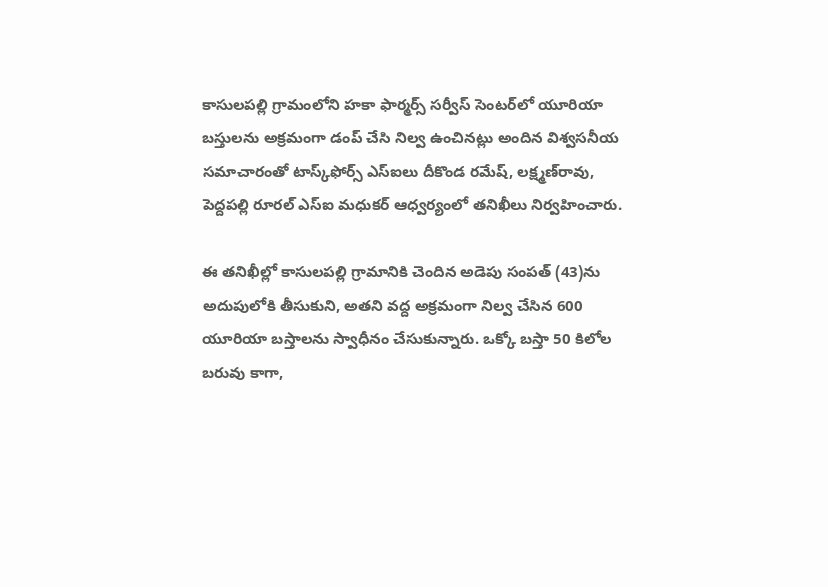కాసులపల్లి గ్రామంలోని హకా ఫార్మర్స్ సర్వీస్ సెంటర్‌లో యూరియా బస్తులను అక్రమంగా డంప్ చేసి నిల్వ ఉంచినట్లు అందిన విశ్వసనీయ సమాచారంతో టాస్క్‌ఫోర్స్ ఎస్‌ఐలు దీకొండ రమేష్, లక్ష్మణ్‌రావు, పెద్దపల్లి రూరల్ ఎస్‌ఐ మధుకర్ ఆధ్వర్యంలో తనిఖీలు నిర్వహించారు.

ఈ తనిఖీల్లో కాసులపల్లి గ్రామానికి చెందిన అడెపు సంపత్ (43)ను అదుపులోకి తీసుకుని, అతని వద్ద అక్రమంగా నిల్వ చేసిన 600 యూరియా బస్తాలను స్వాధీనం చేసుకున్నారు. ఒక్కో బస్తా 50 కిలోల బరువు కాగా,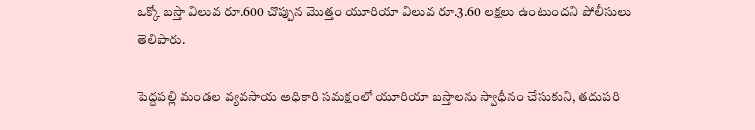ఒక్కో బస్తా విలువ రూ.600 చొప్పున మొత్తం యూరియా విలువ రూ.3.60 లక్షలు ఉంటుందని పోలీసులు తెలిపారు.

పెద్దపల్లి మండల వ్యవసాయ అధికారి సమక్షంలో యూరియా బస్తాలను స్వాధీనం చేసుకుని, తదుపరి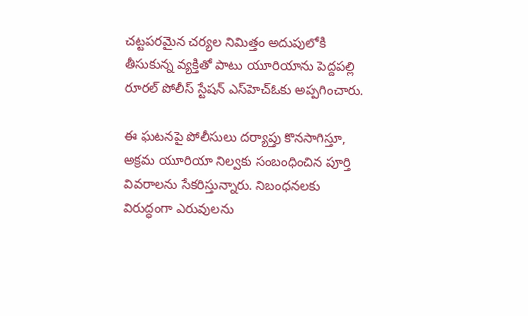చట్టపరమైన చర్యల నిమిత్తం అదుపులోకి తీసుకున్న వ్యక్తితో పాటు యూరియాను పెద్దపల్లి రూరల్ పోలీస్ స్టేషన్ ఎస్‌హెచ్‌ఓకు అప్పగించారు.

ఈ ఘటనపై పోలీసులు దర్యాప్తు కొనసాగిస్తూ, అక్రమ యూరియా నిల్వకు సంబంధించిన పూర్తి వివరాలను సేకరిస్తున్నారు. నిబంధనలకు విరుద్ధంగా ఎరువులను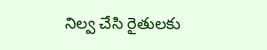నిల్వ చేసి రైతులకు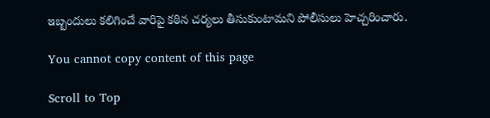ఇబ్బందులు కలిగించే వారిపై కఠిన చర్యలు తీసుకుంటామని పోలీసులు హెచ్చరించారు.

You cannot copy content of this page

Scroll to Top